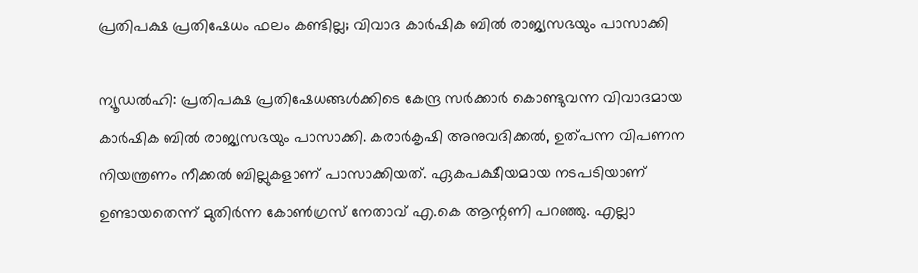പ്രതിപക്ഷ പ്രതിഷേധം ഫലം കണ്ടില്ല; വിവാദ കാര്‍ഷിക ബില്‍ രാജ്യസഭയും പാസാക്കി

ന്യൂഡല്‍ഹി: പ്രതിപക്ഷ പ്രതിഷേധങ്ങള്‍ക്കിടെ കേന്ദ്ര സര്‍ക്കാര്‍ കൊണ്ടുവന്ന വിവാദമായ കാര്‍ഷിക ബില്‍ രാജ്യസഭയും പാസാക്കി. കരാര്‍കൃഷി അനുവദിക്കല്‍, ഉത്പന്ന വിപണന നിയന്ത്രണം നീക്കല്‍ ബില്ലുകളാണ് പാസാക്കിയത്. ഏകപക്ഷീയമായ നടപടിയാണ് ഉണ്ടായതെന്ന് മുതിര്‍ന്ന കോണ്‍ഗ്രസ് നേതാവ് എ.കെ ആന്റണി പറഞ്ഞു. എല്ലാ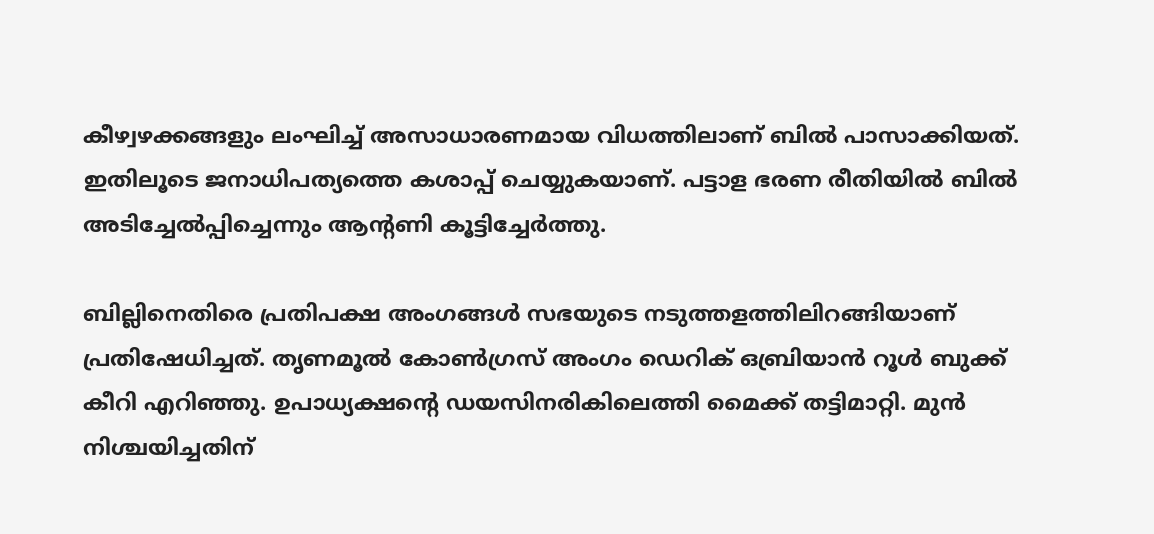കീഴ്വഴക്കങ്ങളും ലംഘിച്ച് അസാധാരണമായ വിധത്തിലാണ് ബില്‍ പാസാക്കിയത്. ഇതിലൂടെ ജനാധിപത്യത്തെ കശാപ്പ് ചെയ്യുകയാണ്. പട്ടാള ഭരണ രീതിയില്‍ ബില്‍ അടിച്ചേല്‍പ്പിച്ചെന്നും ആന്റണി കൂട്ടിച്ചേര്‍ത്തു.

ബില്ലിനെതിരെ പ്രതിപക്ഷ അംഗങ്ങള്‍ സഭയുടെ നടുത്തളത്തിലിറങ്ങിയാണ് പ്രതിഷേധിച്ചത്. തൃണമൂല്‍ കോണ്‍ഗ്രസ് അംഗം ഡെറിക് ഒബ്രിയാന്‍ റൂള്‍ ബുക്ക് കീറി എറിഞ്ഞു. ഉപാധ്യക്ഷന്റെ ഡയസിനരികിലെത്തി മൈക്ക് തട്ടിമാറ്റി. മുന്‍ നിശ്ചയിച്ചതിന്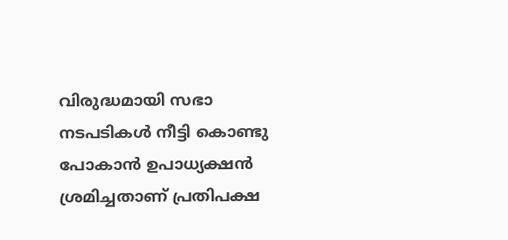വിരുദ്ധമായി സഭാ നടപടികള്‍ നീട്ടി കൊണ്ടു പോകാന്‍ ഉപാധ്യക്ഷന്‍ ശ്രമിച്ചതാണ് പ്രതിപക്ഷ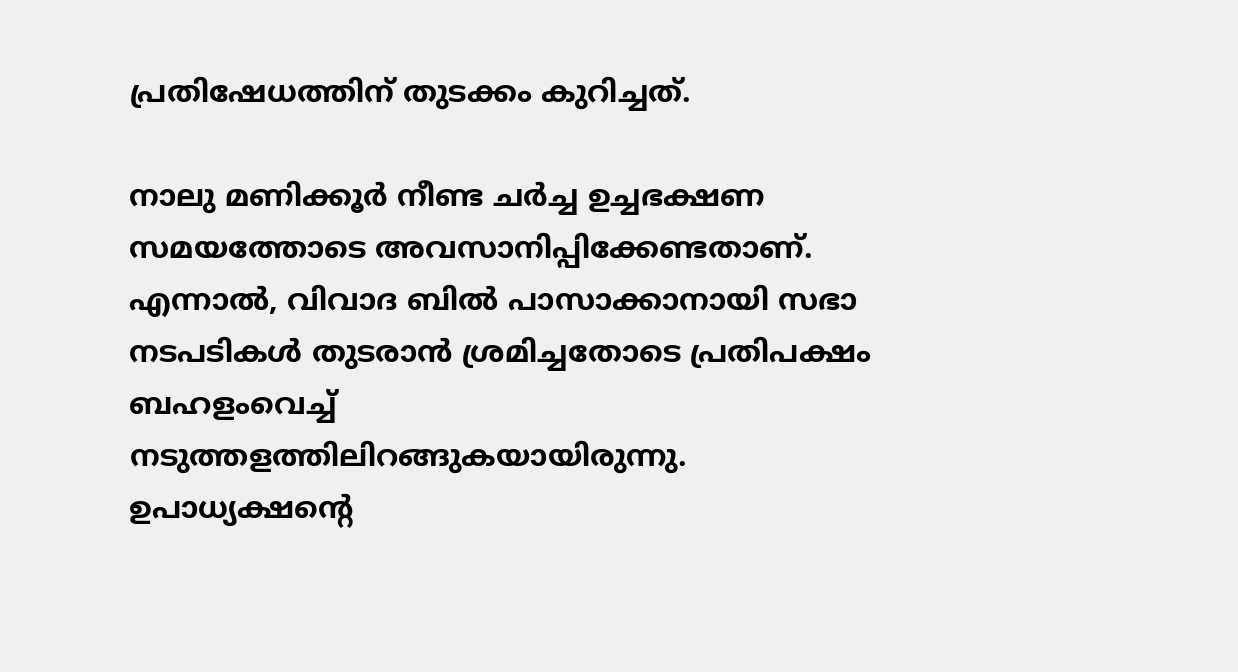പ്രതിഷേധത്തിന് തുടക്കം കുറിച്ചത്.

നാലു മണിക്കൂര്‍ നീണ്ട ചര്‍ച്ച ഉച്ചഭക്ഷണ സമയത്തോടെ അവസാനിപ്പിക്കേണ്ടതാണ്. എന്നാല്‍, വിവാദ ബില്‍ പാസാക്കാനായി സഭാ നടപടികള്‍ തുടരാന്‍ ശ്രമിച്ചതോടെ പ്രതിപക്ഷം ബഹളംവെച്ച് നടുത്തളത്തിലിറങ്ങുകയായിരുന്നു. ഉപാധ്യക്ഷന്റെ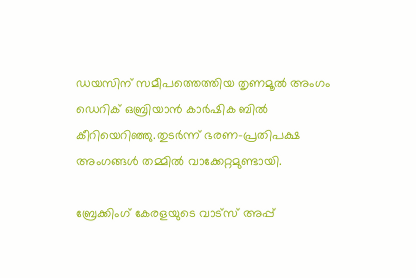ഡയസിന് സമീപത്തെത്തിയ തൃണമൂല്‍ അംഗം ഡെറിക് ഒബ്രിയാന്‍ കാര്‍ഷിക ബില്‍ കീറിയെറിഞ്ഞു.തുടര്‍ന്ന് ഭരണ-പ്രതിപക്ഷ അംഗങ്ങള്‍ തമ്മില്‍ വാക്കേറ്റമുണ്ടായി.

ബ്രേക്കിംഗ് കേരളയുടെ വാട്സ് അപ്പ്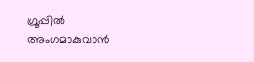ഗ്രൂപ്പിൽ അംഗമാകുവാൻ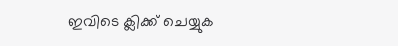ഇവിടെ ക്ലിക്ക് ചെയ്യുക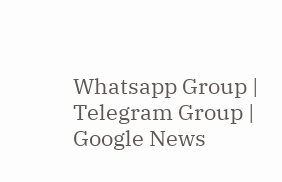Whatsapp Group | Telegram Group | Google News